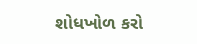શોધખોળ કરો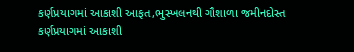કર્ણપ્રયાગમાં આકાશી આફત,ભુસ્ખલનથી ગૌશાળા જમીનદોસ્ત
કર્ણપ્રયાગમાં આકાશી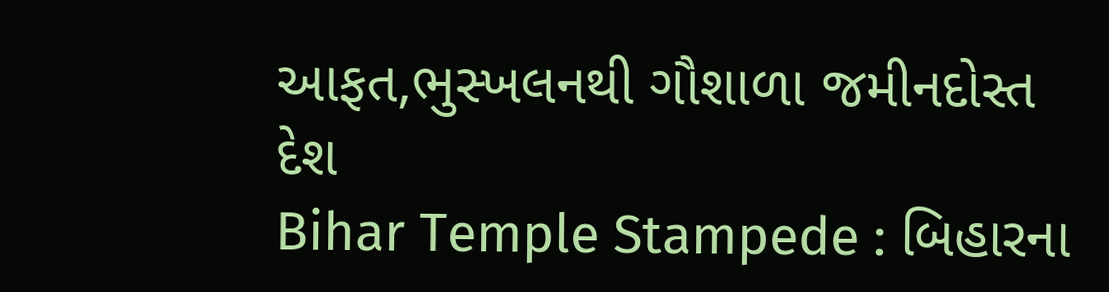આફત,ભુસ્ખલનથી ગૌશાળા જમીનદોસ્ત
દેશ
Bihar Temple Stampede : બિહારના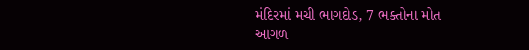મંદિરમાં મચી ભાગદોડ, 7 ભક્તોના મોત
આગળ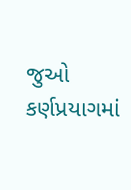જુઓ
કર્ણપ્રયાગમાં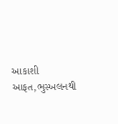આકાશી આફત,ભુસ્ખલનથી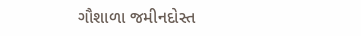ગૌશાળા જમીનદોસ્ત